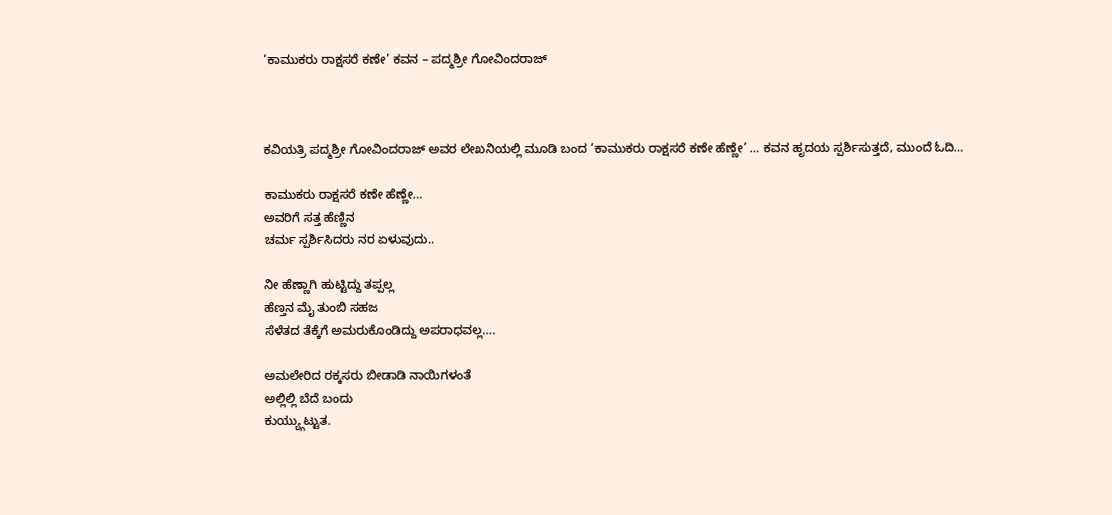‘ಕಾಮುಕರು ರಾಕ್ಷಸರೆ ಕಣೇ’ ಕವನ – ಪದ್ಮಶ್ರೀ ಗೋವಿಂದರಾಜ್



ಕವಿಯತ್ರಿ ಪದ್ಮಶ್ರೀ ಗೋವಿಂದರಾಜ್ ಅವರ ಲೇಖನಿಯಲ್ಲಿ ಮೂಡಿ ಬಂದ ‘ಕಾಮುಕರು ರಾಕ್ಷಸರೆ ಕಣೇ ಹೆಣ್ಣೇ’ … ಕವನ ಹೃದಯ ಸ್ಪರ್ಶಿಸುತ್ತದೆ, ಮುಂದೆ ಓದಿ…

ಕಾಮುಕರು ರಾಕ್ಷಸರೆ ಕಣೇ ಹೆಣ್ಣೇ…
ಅವರಿಗೆ ಸತ್ತ ಹೆಣ್ಣಿನ
ಚರ್ಮ ಸ್ಪರ್ಶಿಸಿದರು ನರ ಏಳುವುದು..

ನೀ ಹೆಣ್ಣಾಗಿ ಹುಟ್ಟಿದ್ದು ತಪ್ಪಲ್ಲ
ಹೆಣ್ತನ ಮೈ ತುಂಬಿ ಸಹಜ
ಸೆಳೆತದ ತೆಕ್ಕೆಗೆ ಅಮರುಕೊಂಡಿದ್ದು ಅಪರಾಧವಲ್ಲ….

ಅಮಲೇರಿದ ರಕ್ಕಸರು ಬೀಡಾಡಿ ನಾಯಿಗಳಂತೆ
ಅಲ್ಲಿಲ್ಲಿ ಬೆದೆ ಬಂದು
ಕುಯ್ಯ್ಗುಟ್ಟುತ.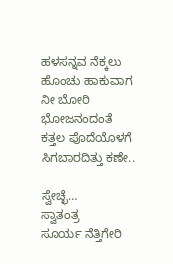ಹಳಸನ್ನವ ನೆಕ್ಕಲು ಹೊಂಚು ಹಾಕುವಾಗ
ನೀ ಬೋರಿ ಭೋಜನಂದಂತೆ
ಕತ್ತಲ ಪೊದೆಯೊಳಗೆ ಸಿಗಬಾರದಿತ್ತು ಕಣೇ..

ಸ್ವೇಚ್ಛೆ…
ಸ್ವಾತಂತ್ರ
ಸೂರ್ಯ ನೆತ್ತಿಗೇರಿ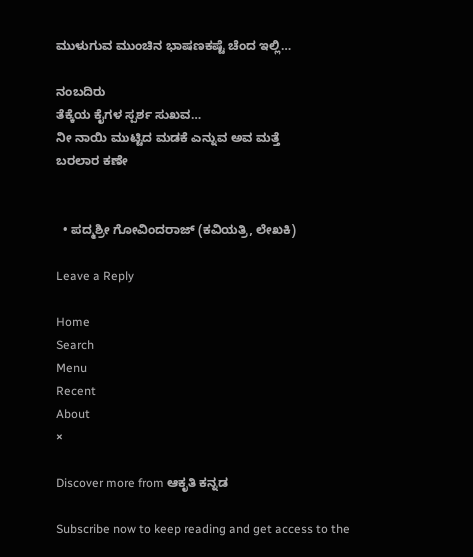ಮುಳುಗುವ ಮುಂಚಿನ ಭಾಷಣಕಷ್ಟೆ ಚೆಂದ ಇಲ್ಲಿ…

ನಂಬದಿರು
ತೆಕ್ಕೆಯ ಕೈಗಳ ಸ್ಪರ್ಶ ಸುಖವ…
ನೀ ನಾಯಿ ಮುಟ್ಟಿದ ಮಡಕೆ ಎನ್ನುವ ಅವ ಮತ್ತೆ
ಬರಲಾರ ಕಣೇ


  • ಪದ್ಮಶ್ರೀ ಗೋವಿಂದರಾಜ್ (ಕವಿಯತ್ರಿ, ಲೇಖಕಿ)

Leave a Reply

Home
Search
Menu
Recent
About
×

Discover more from ಆಕೃತಿ ಕನ್ನಡ

Subscribe now to keep reading and get access to the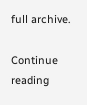full archive.

Continue reading